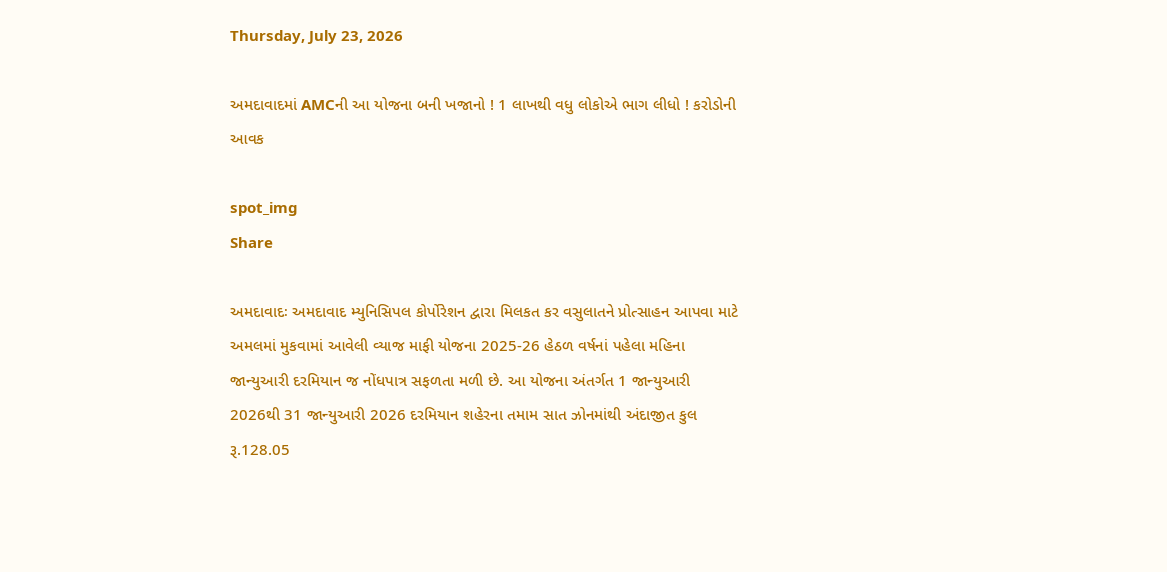Thursday, July 23, 2026

અમદાવાદમાં AMCની આ યોજના બની ખજાનો ! 1 લાખથી વધુ લોકોએ ભાગ લીધો ! કરોડોની આવક

spot_img
Share

અમદાવાદઃ અમદાવાદ મ્યુનિસિપલ કોર્પોરેશન દ્વારા મિલકત કર વસુલાતને પ્રોત્સાહન આપવા માટે અમલમાં મુકવામાં આવેલી વ્યાજ માફી યોજના 2025-26 હેઠળ વર્ષનાં પહેલા મહિના જાન્યુઆરી દરમિયાન જ નોંધપાત્ર સફળતા મળી છે. આ યોજના અંતર્ગત 1 જાન્યુઆરી 2026થી 31 જાન્યુઆરી 2026 દરમિયાન શહેરના તમામ સાત ઝોનમાંથી અંદાજીત કુલ રૂ.128.05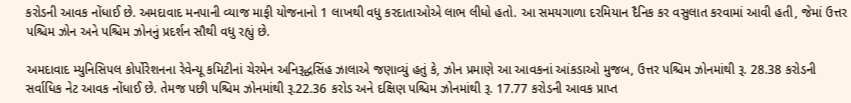કરોડની આવક નોંધાઈ છે. અમદાવાદ મનપાની વ્યાજ માફી યોજનાનો 1 લાખથી વધુ કરદાતાઓએ લાભ લીધો હતો. આ સમયગાળા દરમિયાન દૈનિક કર વસુલાત કરવામાં આવી હતી, જેમાં ઉત્તર પશ્ચિમ ઝોન અને પશ્ચિમ ઝોનનું પ્રદર્શન સૌથી વધુ રહ્યું છે.

અમદાવાદ મ્યુનિસિપલ કોર્પોરેશનના રેવેન્યૂ કમિટીનાં ચેરમેન અનિરૂદ્ધસિંહ ઝાલાએ જણાવ્યું હતું કે, ઝોન પ્રમાણે આ આવકનાં આંકડાઓ મુજબ, ઉત્તર પશ્ચિમ ઝોનમાંથી રૂ. 28.38 કરોડની સર્વાધિક નેટ આવક નોંધાઈ છે. તેમજ પછી પશ્ચિમ ઝોનમાંથી રૂ.22.36 કરોડ અને દક્ષિણ પશ્ચિમ ઝોનમાંથી રૂ. 17.77 કરોડની આવક પ્રાપ્ત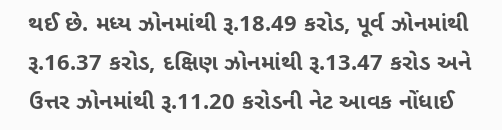થઈ છે. મધ્ય ઝોનમાંથી રૂ.18.49 કરોડ, પૂર્વ ઝોનમાંથી રૂ.16.37 કરોડ, દક્ષિણ ઝોનમાંથી રૂ.13.47 કરોડ અને ઉત્તર ઝોનમાંથી રૂ.11.20 કરોડની નેટ આવક નોંધાઈ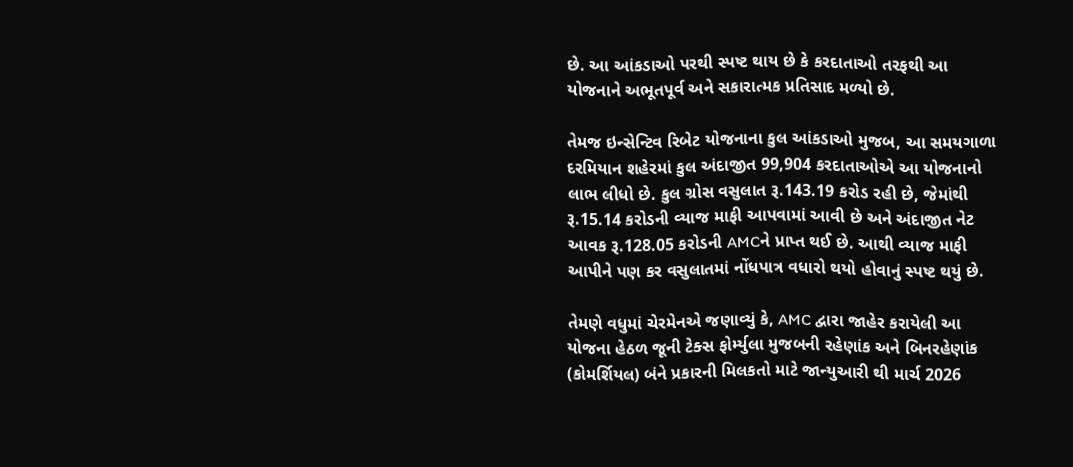છે. આ આંકડાઓ પરથી સ્પષ્ટ થાય છે કે કરદાતાઓ તરફથી આ યોજનાને અભૂતપૂર્વ અને સકારાત્મક પ્રતિસાદ મળ્યો છે.

તેમજ ઇન્સેન્ટિવ રિબેટ યોજનાના કુલ આંકડાઓ મુજબ, આ સમયગાળા દરમિયાન શહેરમાં કુલ અંદાજીત 99,904 કરદાતાઓએ આ યોજનાનો લાભ લીધો છે. કુલ ગ્રોસ વસુલાત રૂ.143.19 કરોડ રહી છે, જેમાંથી રૂ.15.14 કરોડની વ્યાજ માફી આપવામાં આવી છે અને અંદાજીત નેટ આવક રૂ.128.05 કરોડની AMCને પ્રાપ્ત થઈ છે. આથી વ્યાજ માફી આપીને પણ કર વસુલાતમાં નોંધપાત્ર વધારો થયો હોવાનું સ્પષ્ટ થયું છે.

તેમણે વધુમાં ચેરમેનએ જણાવ્યું કે, AMC દ્વારા જાહેર કરાયેલી આ યોજના હેઠળ જૂની ટેક્સ ફોર્મ્યુલા મુજબની રહેણાંક અને બિનરહેણાંક (કોમર્શિયલ) બંને પ્રકારની મિલકતો માટે જાન્યુઆરી થી માર્ચ 2026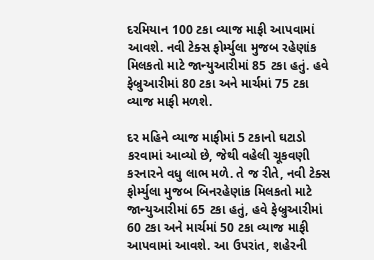દરમિયાન 100 ટકા વ્યાજ માફી આપવામાં આવશે. નવી ટેક્સ ફોર્મ્યુલા મુજબ રહેણાંક મિલકતો માટે જાન્યુઆરીમાં 85 ટકા હતું. હવે ફેબ્રુઆરીમાં 80 ટકા અને માર્ચમાં 75 ટકા વ્યાજ માફી મળશે.

દર મહિને વ્યાજ માફીમાં 5 ટકાનો ઘટાડો કરવામાં આવ્યો છે, જેથી વહેલી ચૂકવણી કરનારને વધુ લાભ મળે. તે જ રીતે, નવી ટેક્સ ફોર્મ્યુલા મુજબ બિનરહેણાંક મિલકતો માટે જાન્યુઆરીમાં 65 ટકા હતું, હવે ફેબ્રુઆરીમાં 60 ટકા અને માર્ચમાં 50 ટકા વ્યાજ માફી આપવામાં આવશે. આ ઉપરાંત, શહેરની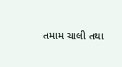તમામ ચાલી તથા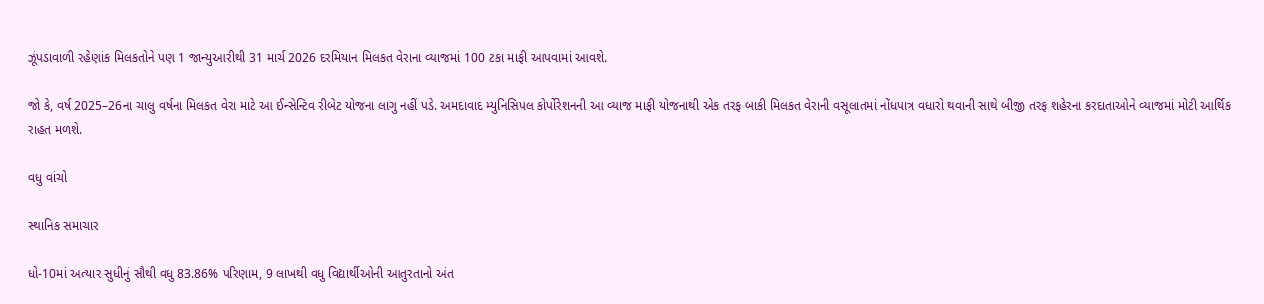ઝૂંપડાવાળી રહેણાંક મિલકતોને પણ 1 જાન્યુઆરીથી 31 માર્ચ 2026 દરમિયાન મિલકત વેરાના વ્યાજમાં 100 ટકા માફી આપવામાં આવશે.

જો કે, વર્ષ 2025–26ના ચાલુ વર્ષના મિલકત વેરા માટે આ ઈન્સેન્ટિવ રીબેટ યોજના લાગુ નહીં પડે. અમદાવાદ મ્યુનિસિપલ કોર્પોરેશનની આ વ્યાજ માફી યોજનાથી એક તરફ બાકી મિલકત વેરાની વસૂલાતમાં નોંધપાત્ર વધારો થવાની સાથે બીજી તરફ શહેરના કરદાતાઓને વ્યાજમાં મોટી આર્થિક રાહત મળશે.

વધુ વાંચો

સ્થાનિક સમાચાર

ધો-10માં અત્યાર સુધીનું સૌથી વધુ 83.86% પરિણામ, 9 લાખથી વધુ વિદ્યાર્થીઓની આતુરતાનો અંત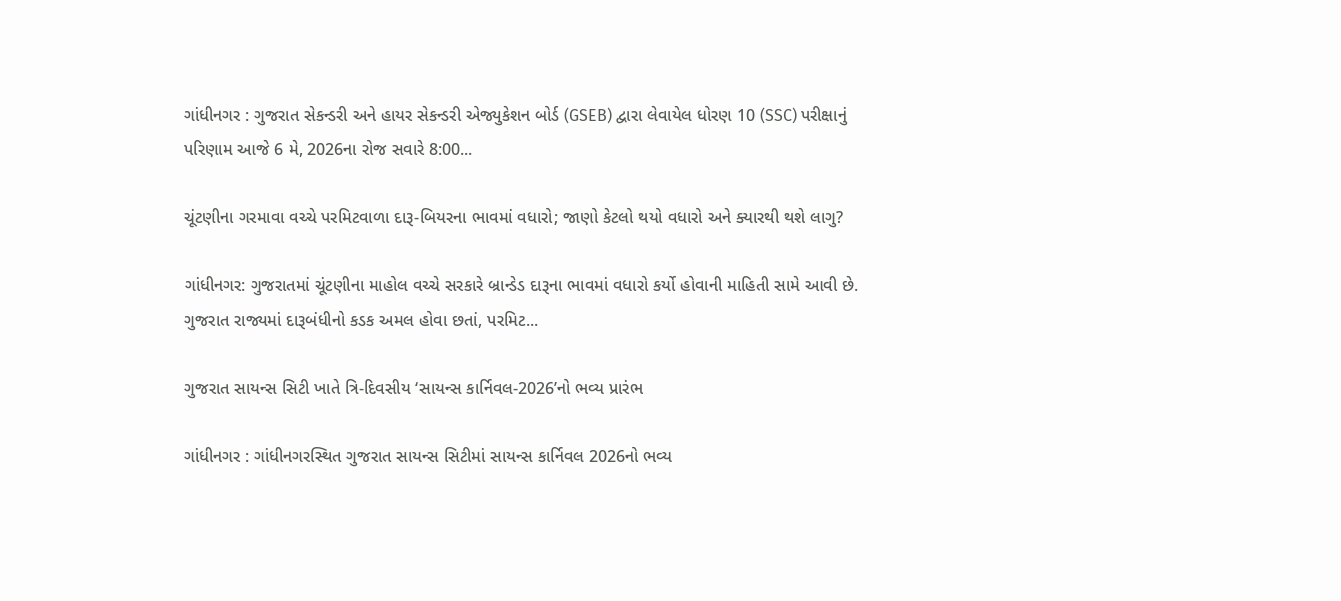ગાંધીનગર : ગુજરાત સેકન્ડરી અને હાયર સેકન્ડરી એજ્યુકેશન બોર્ડ (GSEB) દ્વારા લેવાયેલ ધોરણ 10 (SSC) પરીક્ષાનું પરિણામ આજે 6 મે, 2026ના રોજ સવારે 8:00...

ચૂંટણીના ગરમાવા વચ્ચે પરમિટવાળા દારૂ-બિયરના ભાવમાં વધારો; જાણો કેટલો થયો વધારો અને ક્યારથી થશે લાગુ?

ગાંધીનગર: ગુજરાતમાં ચૂંટણીના માહોલ વચ્ચે સરકારે બ્રાન્ડેડ દારૂના ભાવમાં વધારો કર્યો હોવાની માહિતી સામે આવી છે. ગુજરાત રાજ્યમાં દારૂબંધીનો કડક અમલ હોવા છતાં, પરમિટ...

ગુજરાત સાયન્સ સિટી ખાતે ત્રિ-દિવસીય ‘સાયન્સ કાર્નિવલ-2026’નો ભવ્ય પ્રારંભ

ગાંધીનગર : ગાંધીનગરસ્થિત ગુજરાત સાયન્સ સિટીમાં સાયન્સ કાર્નિવલ 2026નો ભવ્ય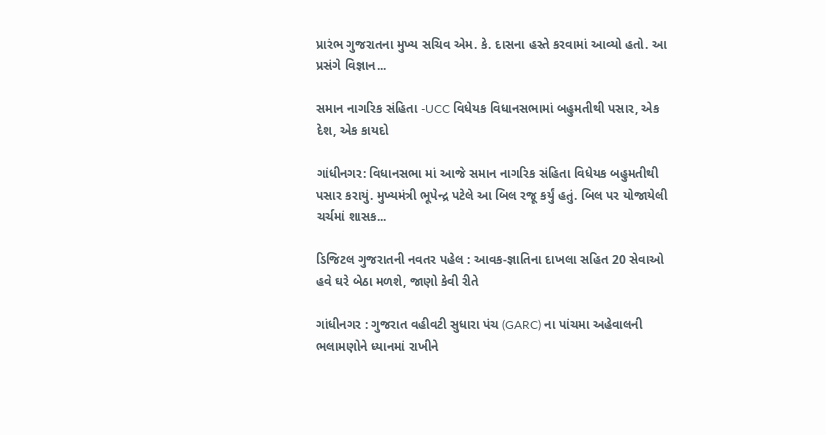પ્રારંભ ગુજરાતના મુખ્ય સચિવ એમ. કે. દાસના હસ્તે કરવામાં આવ્યો હતો. આ પ્રસંગે વિજ્ઞાન...

સમાન નાગરિક સંહિતા -UCC વિધેયક વિધાનસભામાં બહુમતીથી પસાર, એક દેશ, એક કાયદો

ગાંધીનગર: વિધાનસભા માં આજે સમાન નાગરિક સંહિતા વિધેયક બહુમતીથી પસાર કરાયું. મુખ્યમંત્રી ભૂપેન્દ્ર પટેલે આ બિલ રજૂ કર્યું હતું. બિલ પર યોજાયેલી ચર્ચમાં શાસક...

ડિજિટલ ગુજરાતની નવતર પહેલ : આવક-જ્ઞાતિના દાખલા સહિત 20 સેવાઓ હવે ઘરે બેઠા મળશે, જાણો કેવી રીતે

ગાંધીનગર : ગુજરાત વહીવટી સુધારા પંચ (GARC) ના પાંચમા અહેવાલની ભલામણોને ધ્યાનમાં રાખીને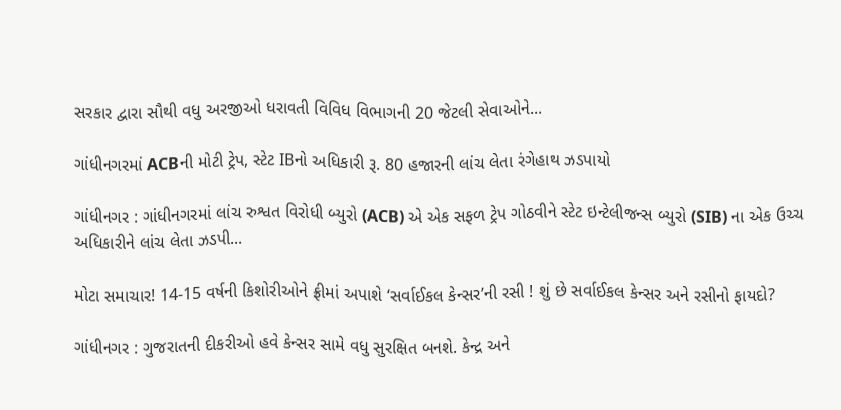સરકાર દ્વારા સૌથી વધુ અરજીઓ ધરાવતી વિવિધ વિભાગની 20 જેટલી સેવાઓને...

ગાંધીનગરમાં ACBની મોટી ટ્રેપ, સ્ટેટ IBનો અધિકારી રૂ. 80 હજારની લાંચ લેતા રંગેહાથ ઝડપાયો

ગાંધીનગર : ગાંધીનગરમાં લાંચ રુશ્વત વિરોધી બ્યુરો (ACB) એ એક સફળ ટ્રેપ ગોઠવીને સ્ટેટ ઇન્ટેલીજન્સ બ્યુરો (SIB) ના એક ઉચ્ચ અધિકારીને લાંચ લેતા ઝડપી...

મોટા સમાચાર! 14-15 વર્ષની કિશોરીઓને ફ્રીમાં અપાશે ‘સર્વાઈકલ કેન્સર’ની રસી ! શું છે સર્વાઈકલ કેન્સર અને રસીનો ફાયદો?

ગાંધીનગર : ગુજરાતની દીકરીઓ હવે કેન્સર સામે વધુ સુરક્ષિત બનશે. કેન્દ્ર અને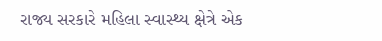રાજ્ય સરકારે મહિલા સ્વાસ્થ્ય ક્ષેત્રે એક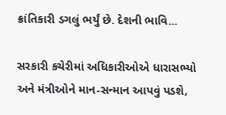ક્રાંતિકારી ડગલું ભર્યું છે. દેશની ભાવિ...

સરકારી કચેરીમાં અધિકારીઓએ ધારાસભ્યો અને મંત્રીઓને માન-સન્માન આપવું પડશે,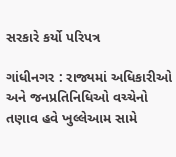સરકારે કર્યો પરિપત્ર

ગાંધીનગર : રાજ્યમાં અધિકારીઓ અને જનપ્રતિનિધિઓ વચ્ચેનો તણાવ હવે ખુલ્લેઆમ સામે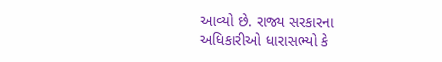આવ્યો છે. રાજ્ય સરકારના અધિકારીઓ ધારાસભ્યો કે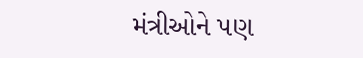મંત્રીઓને પણ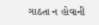ગાઠતા ન હોવાની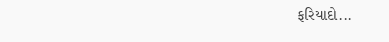ફરિયાદો...